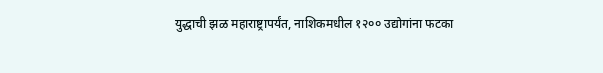युद्धाची झळ महाराष्ट्रापर्यंत, नाशिकमधील १२०० उद्योगांना फटका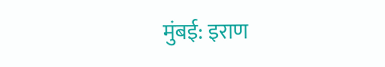मुंबई: इराण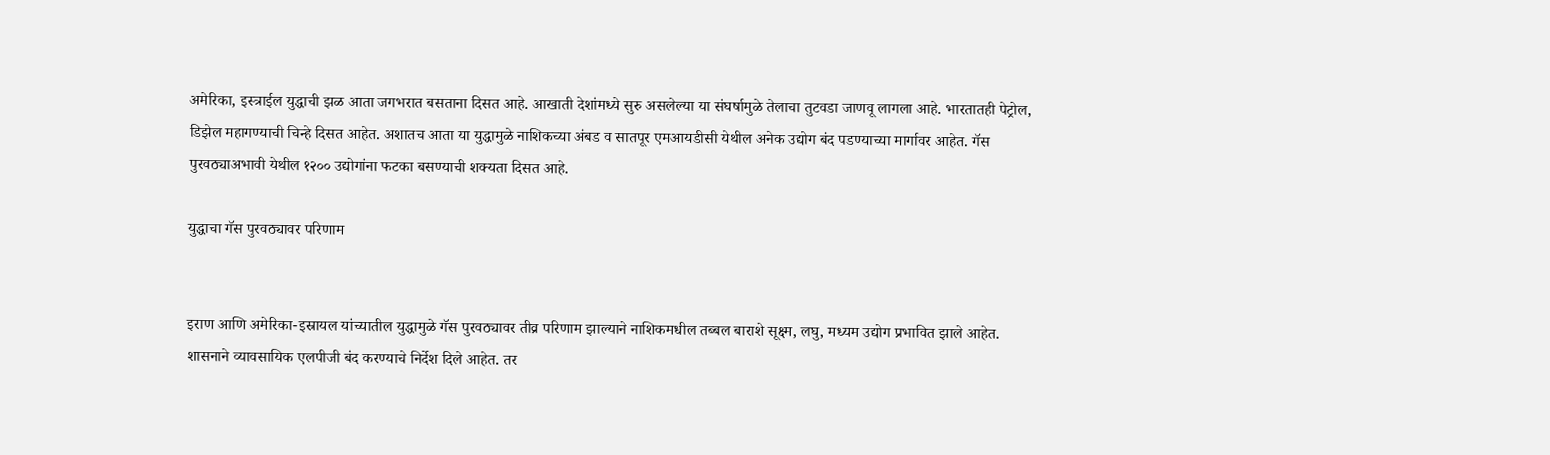अमेरिका, इस्त्राईल युद्धाची झळ आता जगभरात बसताना दिसत आहे. आखाती देशांमध्ये सुरु असलेल्या या संघर्षामुळे तेलाचा तुटवडा जाणवू लागला आहे. भारतातही पेट्रोल, डिझेल महागण्याची चिन्हे दिसत आहेत. अशातच आता या युद्धामुळे नाशिकच्या अंबड व सातपूर एमआयडीसी येथील अनेक उद्योग बंद पडण्याच्या मार्गावर आहेत. गॅस पुरवठ्याअभावी येथील १२०० उद्योगांना फटका बसण्याची शक्यता दिसत आहे.

युद्धाचा गॅस पुरवठ्यावर परिणाम


इराण आणि अमेरिका-इस्रायल यांच्यातील युद्धामुळे गॅस पुरवठ्यावर तीव्र परिणाम झाल्याने नाशिकमधील तब्बल बाराशे सूक्ष्म, लघु, मध्यम उद्योग प्रभावित झाले आहेत. शासनाने व्यावसायिक एलपीजी बंद करण्याचे निर्देश दिले आहेत. तर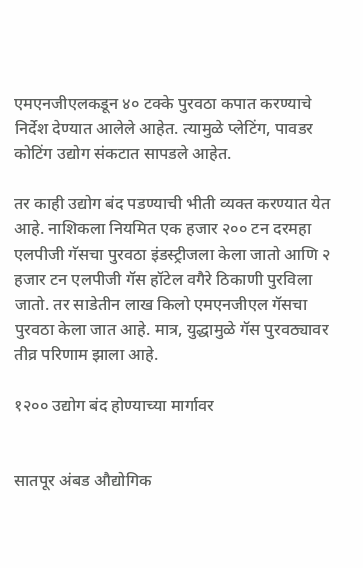एमएनजीएलकडून ४० टक्के पुरवठा कपात करण्याचे निर्देश देण्यात आलेले आहेत. त्यामुळे प्लेटिंग, पावडर कोटिंग उद्योग संकटात सापडले आहेत.

तर काही उद्योग बंद पडण्याची भीती व्यक्त करण्यात येत आहे. नाशिकला नियमित एक हजार २०० टन दरमहा एलपीजी गॅसचा पुरवठा इंडस्ट्रीजला केला जातो आणि २ हजार टन एलपीजी गॅस हॉटेल वगैरे ठिकाणी पुरविला जातो. तर साडेतीन लाख किलो एमएनजीएल गॅसचा पुरवठा केला जात आहे. मात्र, युद्धामुळे गॅस पुरवठ्यावर तीव्र परिणाम झाला आहे.

१२०० उद्योग बंद होण्याच्या मार्गावर


सातपूर अंबड औद्योगिक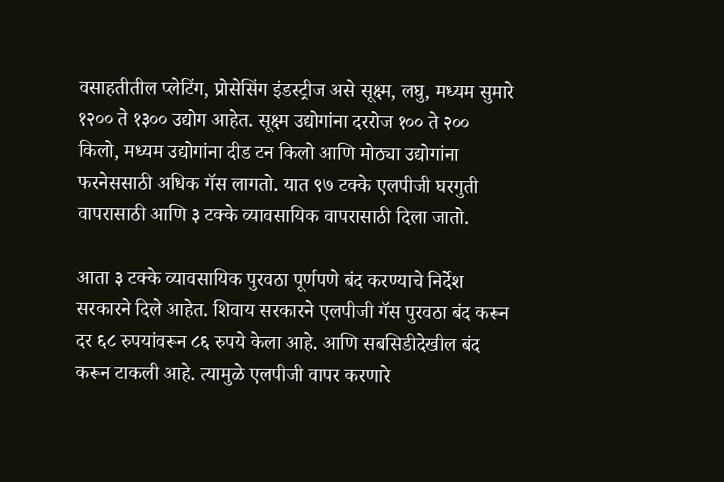वसाहतीतील प्लेटिंग, प्रोसेसिंग इंडस्ट्रीज असे सूक्ष्म, लघु, मध्यम सुमारे १२०० ते १३०० उद्योग आहेत. सूक्ष्म उद्योगांना दररोज १०० ते २०० किलो, मध्यम उद्योगांना दीड टन किलो आणि मोठ्या उद्योगांना फरनेससाठी अधिक गॅस लागतो. यात ९७ टक्के एलपीजी घरगुती वापरासाठी आणि ३ टक्के व्यावसायिक वापरासाठी दिला जातो.

आता ३ टक्के व्यावसायिक पुरवठा पूर्णपणे बंद करण्याचे निर्देश सरकारने दिले आहेत. शिवाय सरकारने एलपीजी गॅस पुरवठा बंद करून दर ६८ रुपयांवरून ८६ रुपये केला आहे. आणि सबसिडीदेखील बंद करून टाकली आहे. त्यामुळे एलपीजी वापर करणारे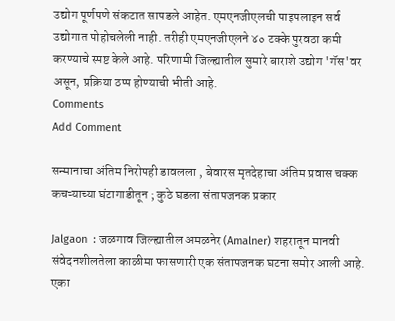उद्योग पूर्णपणे संकटात सापडले आहेत. एमएनजीएलची पाइपलाइन सर्व उद्योगात पोहोचलेली नाही. तरीही एमएनजीएलने ४० टक्के पुरवठा कमी करण्याचे स्पष्ट केले आहे. परिणामी जिल्ह्यातील सुमारे बाराशे उद्योग 'गॅस'वर असून, प्रक्रिया ठप्प होण्याची भीती आहे.
Comments
Add Comment

सन्मानाचा अंतिम निरोपही डावलला , बेवारस मृतदेहाचा अंतिम प्रवास चक्क कचऱ्याच्या घंटागाडीतून ; कुठे घडला संतापजनक प्रकार

Jalgaon  : जळगाव जिल्ह्यातील अमळनेर (Amalner) शहरातून मानवी संवेदनशीलतेला काळीमा फासणारी एक संतापजनक घटना समोर आली आहे. एका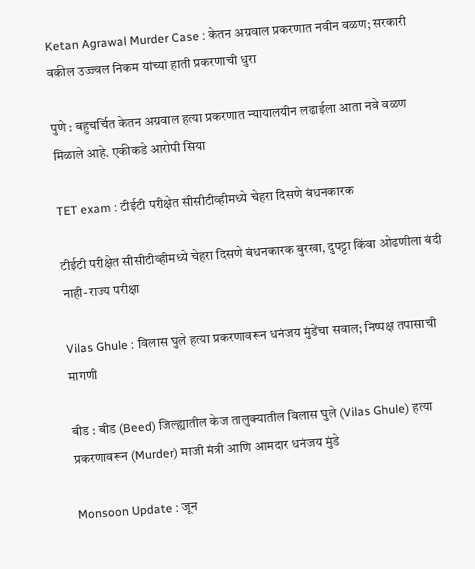Ketan Agrawal Murder Case : केतन अग्रवाल प्रकरणात नवीन वळण; सरकारी वकील उज्ज्वल निकम यांच्या हाती प्रकरणाची धुरा

पुणे : बहुचर्चित केतन अग्रवाल हत्या प्रकरणात न्यायालयीन लढाईला आता नवे वळण मिळाले आहे. एकीकडे आरोपी सिया

TET exam : टीईटी परीक्षेत सीसीटीव्हीमध्ये चेहरा दिसणे बंधनकारक

टीईटी परीक्षेत सीसीटीव्हीमध्ये चेहरा दिसणे बंधनकारक बुरखा, दुपट्टा किंवा ओढणीला बंदी नाही- राज्य परीक्षा

Vilas Ghule : विलास घुले हत्या प्रकरणावरून धनंजय मुंडेंचा सवाल; निष्पक्ष तपासाची मागणी

बीड : बीड (Beed) जिल्ह्यातील केज तालुक्यातील विलास घुले (Vilas Ghule) हत्या प्रकरणावरून (Murder) माजी मंत्री आणि आमदार धनंजय मुंडे

Monsoon Update : जून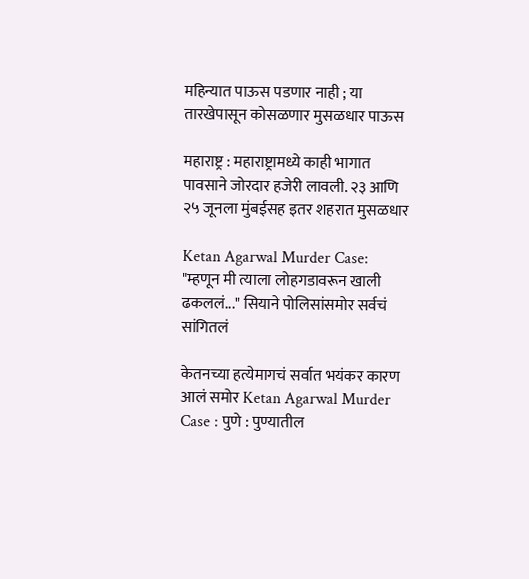महिन्यात पाऊस पडणार नाही ; या तारखेपासून कोसळणार मुसळधार पाऊस

महाराष्ट्र : महाराष्ट्रामध्ये काही भागात पावसाने जोरदार हजेरी लावली. २३ आणि २५ जूनला मुंबईसह इतर शहरात मुसळधार

Ketan Agarwal Murder Case: "म्हणून मी त्याला लोहगडावरून खाली ढकललं..." सियाने पोलिसांसमोर सर्वचं सांगितलं

केतनच्या हत्येमागचं सर्वात भयंकर कारण आलं समोर Ketan Agarwal Murder Case : पुणे : पुण्यातील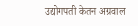उद्योगपती केतन अग्रवाल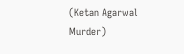(Ketan Agarwal Murder)